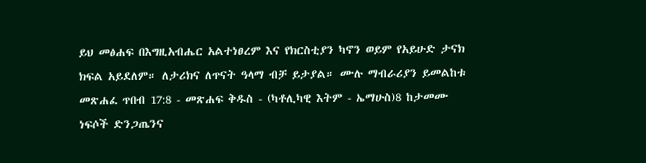ይህ መፅሐፍ በእግዚአብሔር አልተነፀረም እና የክርስቲያን ካኖን ወይም የአይሁድ ታናክ ክፍል አይደለም። ለታሪክና ለጥናት ዓላማ ብቻ ይታያል። ሙሉ ማብራሪያን ይመልከቱ መጽሐፈ ጥበብ 17:8 - መጽሐፍ ቅዱስ - (ካቶሊካዊ እትም - ኤማሁስ)8 ከታመሙ ነፍሶች ድንጋጤንና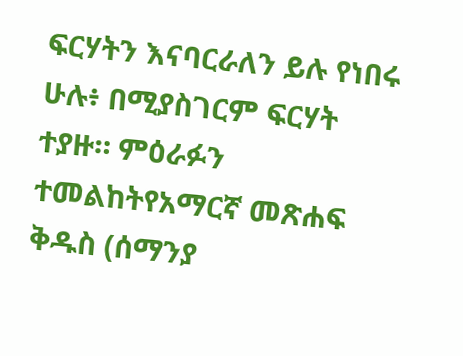ፍርሃትን እናባርራለን ይሉ የነበሩ ሁሉ፥ በሚያስገርም ፍርሃት ተያዙ። ምዕራፉን ተመልከትየአማርኛ መጽሐፍ ቅዱስ (ሰማንያ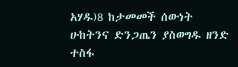አሃዱ)8 ከታመመች ሰውነት ሁከትንና ድንጋጤን ያስወግዱ ዘንድ ተስፋ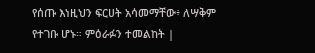የሰጡ እነዚህን ፍርሀት አሳመማቸው፥ ለሣቅም የተገቡ ሆኑ። ምዕራፉን ተመልከት |